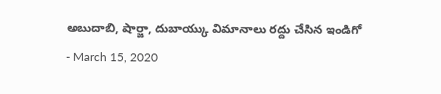అబుదాబి, షార్జా, దుబాయ్కు విమానాలు రద్దు చేసిన ఇండిగో
- March 15, 2020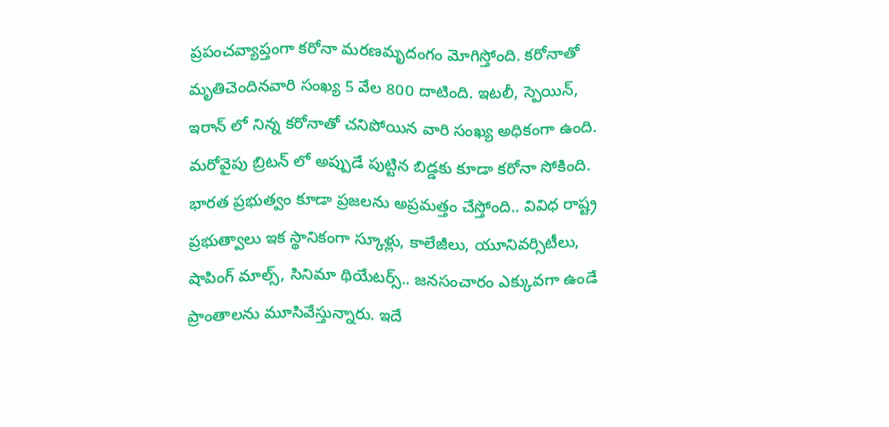ప్రపంచవ్యాప్తంగా కరోనా మరణమృదంగం మోగిస్తోంది. కరోనాతో మృతిచెందినవారి సంఖ్య 5 వేల 800 దాటింది. ఇటలీ, స్పెయిన్, ఇరాన్ లో నిన్న కరోనాతో చనిపోయిన వారి సంఖ్య అధికంగా ఉంది. మరోవైపు బ్రిటన్ లో అప్పుడే పుట్టిన బిడ్డకు కూడా కరోనా సోకింది. భారత ప్రభుత్వం కూడా ప్రజలను అప్రమత్తం చేస్తోంది.. వివిధ రాష్ట్ర ప్రభుత్వాలు ఇక స్థానికంగా స్కూళ్లు, కాలేజీలు, యూనివర్సిటీలు, షాపింగ్ మాల్స్, సినిమా థియేటర్స్.. జనసంచారం ఎక్కువగా ఉండే ప్రాంతాలను మూసివేస్తున్నారు. ఇదే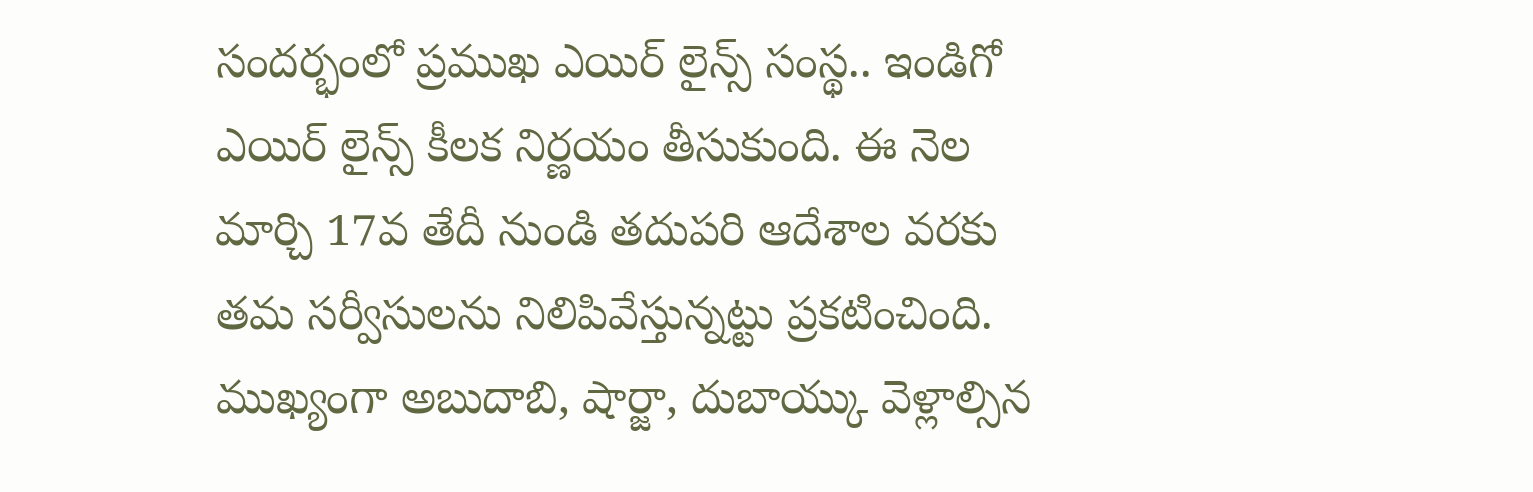సందర్భంలో ప్రముఖ ఎయిర్ లైన్స్ సంస్థ.. ఇండిగో ఎయిర్ లైన్స్ కీలక నిర్ణయం తీసుకుంది. ఈ నెల మార్చి 17వ తేదీ నుండి తదుపరి ఆదేశాల వరకు తమ సర్వీసులను నిలిపివేస్తున్నట్టు ప్రకటించింది. ముఖ్యంగా అబుదాబి, షార్జా, దుబాయ్కు వెళ్లాల్సిన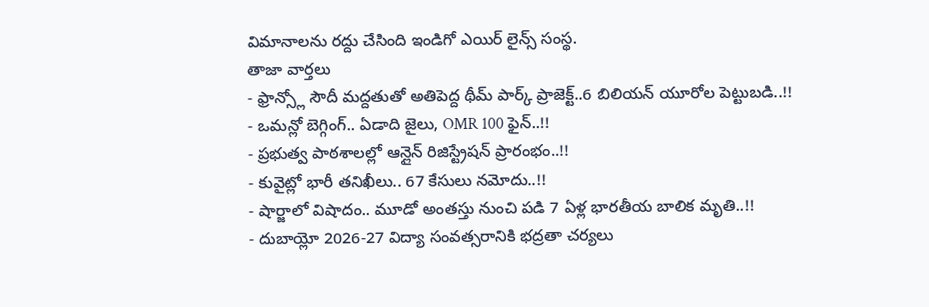విమానాలను రద్దు చేసింది ఇండిగో ఎయిర్ లైన్స్ సంస్థ.
తాజా వార్తలు
- ఫ్రాన్స్లో సౌదీ మద్దతుతో అతిపెద్ద థీమ్ పార్క్ ప్రాజెక్ట్..6 బిలియన్ యూరోల పెట్టుబడి..!!
- ఒమన్లో బెగ్గింగ్.. ఏడాది జైలు, OMR 100 ఫైన్..!!
- ప్రభుత్వ పాఠశాలల్లో ఆన్లైన్ రిజిస్ట్రేషన్ ప్రారంభం..!!
- కువైట్లో భారీ తనిఖీలు.. 67 కేసులు నమోదు..!!
- షార్జాలో విషాదం.. మూడో అంతస్తు నుంచి పడి 7 ఏళ్ల భారతీయ బాలిక మృతి..!!
- దుబాయ్లో 2026-27 విద్యా సంవత్సరానికి భద్రతా చర్యలు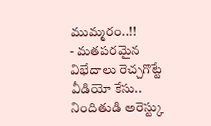ముమ్మరం..!!
- మతపరమైన విభేదాలు రెచ్చగొట్టే వీడియో కేసు.. నిందితుడి అరెస్ట్కు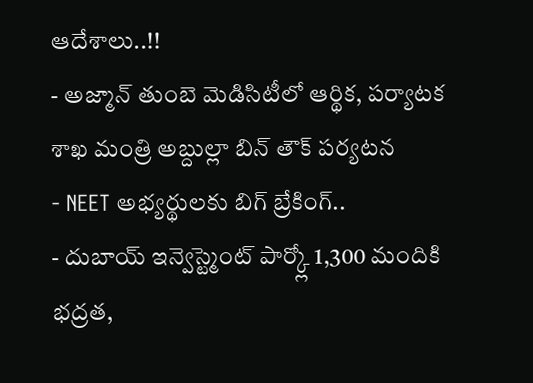ఆదేశాలు..!!
- అజ్మాన్ తుంబె మెడిసిటీలో ఆర్థిక, పర్యాటక శాఖ మంత్రి అబ్దుల్లా బిన్ తౌక్ పర్యటన
- NEET అభ్యర్థులకు బిగ్ బ్రేకింగ్..
- దుబాయ్ ఇన్వెస్ట్మెంట్ పార్క్లో 1,300 మందికి భద్రత,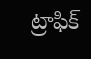ట్రాఫిక్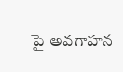పై అవగాహన